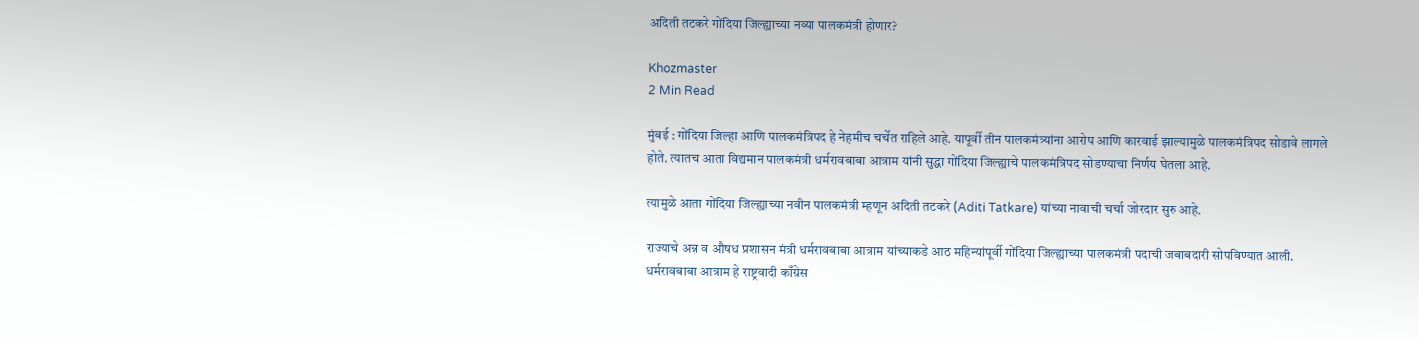अदिती तटकरे गोंदिया जिल्ह्याच्या नव्या पालकमंत्री होणार?

Khozmaster
2 Min Read

मुंबई : गोंदिया जिल्हा आणि पालकमंत्रिपद हे नेहमीच चर्चेत राहिले आहे. यापूर्वी तीन पालकमंत्र्यांना आरोप आणि कारवाई झाल्यामुळे पालकमंत्रिपद सोडावे लागले होते. त्यातच आता विद्यमान पालकमंत्री धर्मरावबाबा आत्राम यांनी सुद्धा गोंदिया जिल्ह्याचे पालकमंत्रिपद सोडण्याचा निर्णय घेतला आहे.

त्यामुळे आता गोंदिया जिल्ह्याच्या नवीन पालकमंत्री म्हणून अदिती तटकरे (Aditi Tatkare) यांच्या नावाची चर्चा जोरदार सुरु आहे.

राज्याचे अन्न व औषध प्रशासन मंत्री धर्मरावबाबा आत्राम यांच्याकडे आठ महिन्यांपूर्वी गोंदिया जिल्ह्याच्या पालकमंत्री पदाची जबाबदारी सोपविण्यात आली. धर्मरावबाबा आत्राम हे राष्ट्रवादी काँग्रेस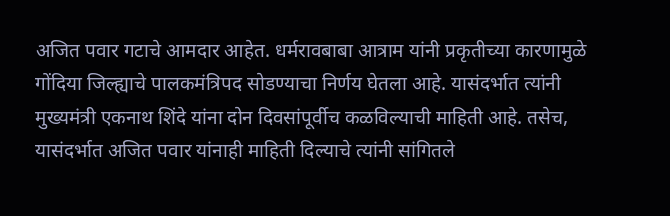अजित पवार गटाचे आमदार आहेत. धर्मरावबाबा आत्राम यांनी प्रकृतीच्या कारणामुळे गोंदिया जिल्ह्याचे पालकमंत्रिपद सोडण्याचा निर्णय घेतला आहे. यासंदर्भात त्यांनी मुख्यमंत्री एकनाथ शिंदे यांना दोन दिवसांपूर्वीच कळविल्याची माहिती आहे. तसेच, यासंदर्भात अजित पवार यांनाही माहिती दिल्याचे त्यांनी सांगितले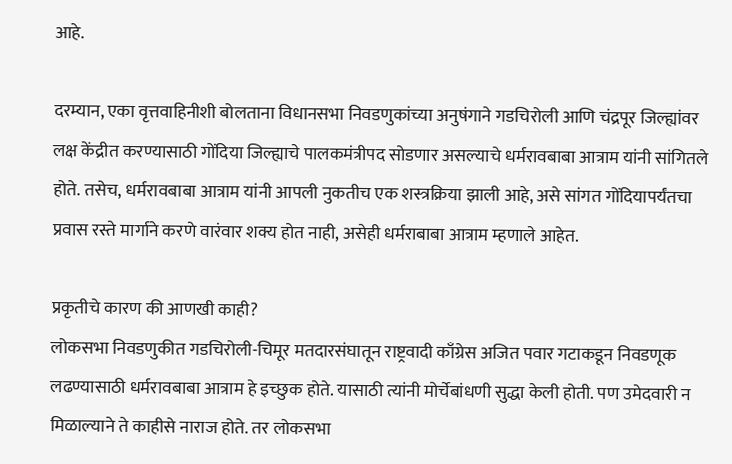आहे.

दरम्यान, एका वृत्तवाहिनीशी बोलताना विधानसभा निवडणुकांच्या अनुषंगाने गडचिरोली आणि चंद्रपूर जिल्ह्यांवर लक्ष केंद्रीत करण्यासाठी गोंदिया जिल्ह्याचे पालकमंत्रीपद सोडणार असल्याचे धर्मरावबाबा आत्राम यांनी सांगितले होते. तसेच, धर्मरावबाबा आत्राम यांनी आपली नुकतीच एक शस्त्रक्रिया झाली आहे, असे सांगत गोंदियापर्यंतचा प्रवास रस्ते मार्गाने करणे वारंवार शक्य होत नाही, असेही धर्मराबाबा आत्राम म्हणाले आहेत.

प्रकृतीचे कारण की आणखी काही?
लोकसभा निवडणुकीत गडचिरोली-चिमूर मतदारसंघातून राष्ट्रवादी काँग्रेस अजित पवार गटाकडून निवडणूक लढण्यासाठी धर्मरावबाबा आत्राम हे इच्छुक होते. यासाठी त्यांनी मोर्चेबांधणी सुद्धा केली होती. पण उमेदवारी न मिळाल्याने ते काहीसे नाराज होते. तर लोकसभा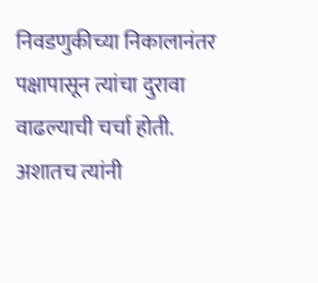निवडणुकीच्या निकालानंतर पक्षापासून त्यांचा दुरावा वाढल्याची चर्चा होती. अशातच त्यांनी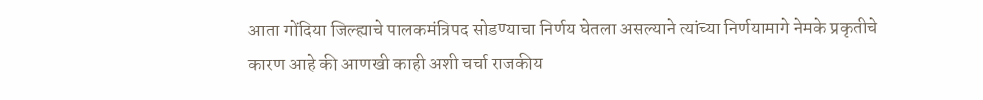आता गोंदिया जिल्ह्याचे पालकमंत्रिपद सोडण्याचा निर्णय घेतला असल्याने त्यांच्या निर्णयामागे नेमके प्रकृतीचे कारण आहे की आणखी काही अशी चर्चा राजकीय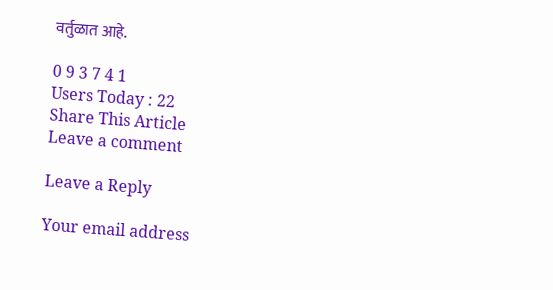वर्तुळात आहे.

0 9 3 7 4 1
Users Today : 22
Share This Article
Leave a comment

Leave a Reply

Your email address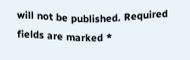will not be published. Required fields are marked *